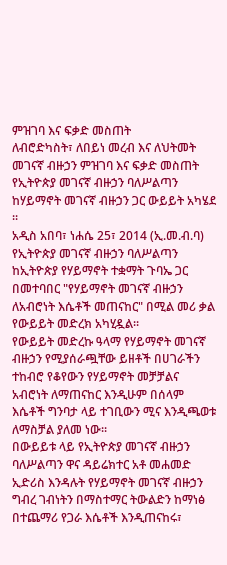ምዝገባ እና ፍቃድ መስጠት
ለብሮድካስት፣ ለበይነ መረብ እና ለህትመት መገናኛ ብዙኃን ምዝገባ እና ፍቃድ መስጠት
የኢትዮጵያ መገናኛ ብዙኃን ባለሥልጣን ከሃይማኖት መገናኛ ብዙኃን ጋር ውይይት አካሄደ ፡፡
አዲስ አበባ፣ ነሐሴ 25፣ 2014 (ኢ.መ.ብ.ባ)
የኢትዮጵያ መገናኛ ብዙኃን ባለሥልጣን ከኢትዮጵያ የሃይማኖት ተቋማት ጉባኤ ጋር በመተባበር "የሃይማኖት መገናኛ ብዙኃን ለአብሮነት እሴቶች መጠናከር" በሚል መሪ ቃል የውይይት መድረክ አካሂዷል፡፡
የውይይት መድረኩ ዓላማ የሃይማኖት መገናኛ ብዙኃን የሚያሰራጯቸው ይዘቶች በሀገራችን ተከብሮ የቆየውን የሃይማኖት መቻቻልና አብሮነት ለማጠናከር እንዲሁም በሰላም እሴቶች ግንባታ ላይ ተገቢውን ሚና እንዲጫወቱ ለማስቻል ያለመ ነው፡፡
በውይይቱ ላይ የኢትዮጵያ መገናኛ ብዙኃን ባለሥልጣን ዋና ዳይሬክተር አቶ መሐመድ ኢድሪስ እንዳሉት የሃይማኖት መገናኛ ብዙኃን ግብረ ገብነትን በማስተማር ትውልድን ከማነፅ በተጨማሪ የጋራ እሴቶች እንዲጠናከሩ፣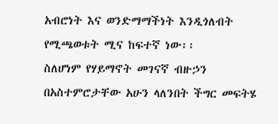አብሮነት እና ወንድማማችነት እንዲጎለብት የሚጫወቱት ሚና ከፍተኛ ነው፡፡
ስለሆነም የሃይማኖት መገናኛ ብዙኃን በአስተምሮታቸው አሁን ላለንበት ችግር መፍትሄ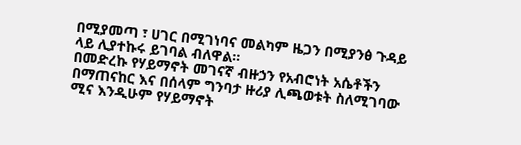በሚያመጣ ፣ ሀገር በሚገነባና መልካም ዜጋን በሚያንፅ ጉዳይ ላይ ሊያተኩሩ ይገባል ብለዋል፡፡
በመድረኩ የሃይማኖት መገናኛ ብዙኃን የአብሮነት አሴቶችን በማጠናከር እና በሰላም ግንባታ ዙሪያ ሊጫወቱት ስለሚገባው ሚና እንዲሁም የሃይማኖት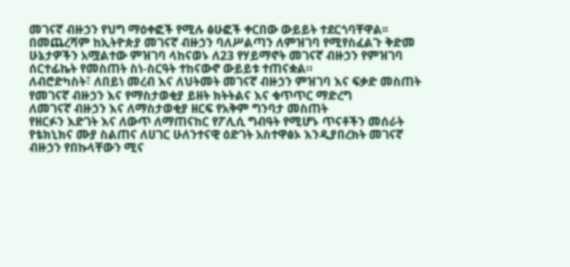መገናኛ ብዙኃን የህግ ማዕቀፎች የሚሉ ፅሁፎች ቀርበው ውይይት ተደርጎባቸዋል፡፡
በመጨረሻም ከኢትዮጵያ መገናኛ ብዙኃን ባለሥልጣን ለምዝገባ የሚየስፈልጉ ቅድመ ሁኔታዎችን አሟልተው ምዝገባ ላከናወኑ ለ23 የሃይማኖት መገናኛ ብዙኃን የምዝገባ ሰርተፊኬት የመስጠት ስነ-ስርዓት ተከናውኖ ውይይቱ ተጠናቋል።
ለብሮድካስት፣ ለበይነ መረብ እና ለህትመት መገናኛ ብዙኃን ምዝገባ እና ፍቃድ መስጠት
የመገናኛ ብዙኃን እና የማስታወቂያ ይዘት ክትትልና እና ቁጥጥር ማድረግ
ለመገናኛ ብዙኃን እና ለማስታወቂያ ዘርፍ የአቅም ግንባታ መስጠት
የዘርፉን እድገት እና ለውጥ ለማጠናከር የፖሊሲ ግብዓት የሚሆኑ ጥናቶችን መሰራት
የቴክኒክና ሙያ ስልጠና ለሀገር ሁለንተናዊ ዕድገት አስተዋፅኦ እንዲያበረክት መገናኛ ብዙኃን የበኩላቸውን ሚና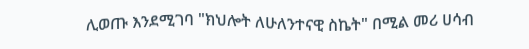ሊወጡ እንደሚገባ "ክህሎት ለሁለንተናዊ ስኬት" በሚል መሪ ሀሳብ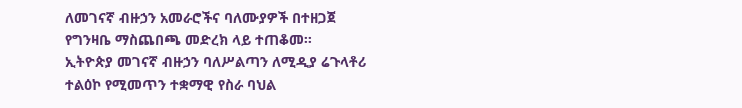ለመገናኛ ብዙኃን አመራሮችና ባለሙያዎች በተዘጋጀ የግንዛቤ ማስጨበጫ መድረክ ላይ ተጠቆመ፡፡
ኢትዮጵያ መገናኛ ብዙኃን ባለሥልጣን ለሚዲያ ሬጉላቶሪ ተልዕኮ የሚመጥን ተቋማዊ የስራ ባህል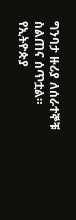ግንባታ ዙሪያ ለሰራተኞቹ ስልጠና ሰጥቷል።
የኢትዮጵያ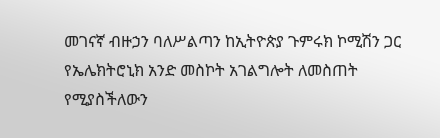መገናኛ ብዙኃን ባለሥልጣን ከኢትዮጵያ ጉምሩክ ኮሚሽን ጋር የኤሌክትሮኒክ አንድ መስኮት አገልግሎት ለመስጠት የሚያስችለውን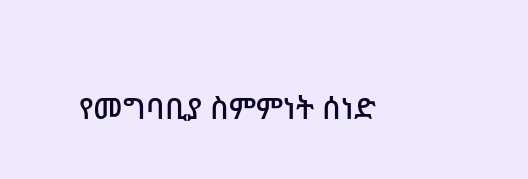የመግባቢያ ስምምነት ሰነድ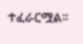ተፈራርሟል፡፡